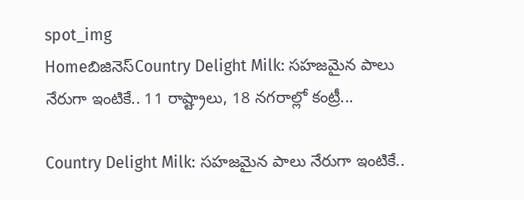spot_img
Homeబిజినెస్Country Delight Milk: సహజమైన పాలు నేరుగా ఇంటికే.. 11 రాష్ట్రాలు, 18 నగరాల్లో కంట్రీ...

Country Delight Milk: సహజమైన పాలు నేరుగా ఇంటికే..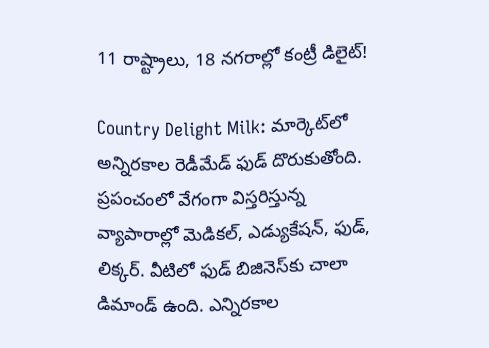11 రాష్ట్రాలు, 18 నగరాల్లో కంట్రీ డిలైట్‌!

Country Delight Milk: మార్కెట్‌లో అన్నిరకాల రెడీమేడ్‌ ఫుడ్‌ దొరుకుతోంది. ప్రపంచంలో వేగంగా విస్తరిస్తున్న వ్యాపారాల్లో మెడికల్, ఎడ్యుకేషన్, ఫుడ్, లిక్కర్‌. వీటిలో ఫుడ్‌ బిజినెస్‌కు చాలా డిమాండ్‌ ఉంది. ఎన్నిరకాల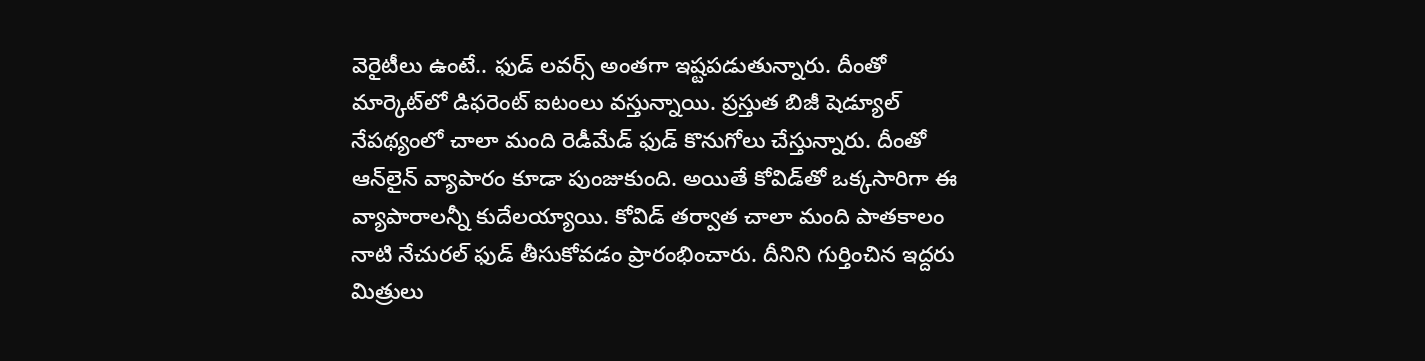వెరైటీలు ఉంటే.. ఫుడ్‌ లవర్స్‌ అంతగా ఇష్టపడుతున్నారు. దీంతో మార్కెట్‌లో డిఫరెంట్‌ ఐటంలు వస్తున్నాయి. ప్రస్తుత బిజీ షెడ్యూల్‌ నేపథ్యంలో చాలా మంది రెడీమేడ్‌ ఫుడ్‌ కొనుగోలు చేస్తున్నారు. దీంతో ఆన్‌లైన్‌ వ్యాపారం కూడా పుంజుకుంది. అయితే కోవిడ్‌తో ఒక్కసారిగా ఈ వ్యాపారాలన్నీ కుదేలయ్యాయి. కోవిడ్‌ తర్వాత చాలా మంది పాతకాలం నాటి నేచురల్‌ ఫుడ్‌ తీసుకోవడం ప్రారంభించారు. దీనిని గుర్తించిన ఇద్దరు మిత్రులు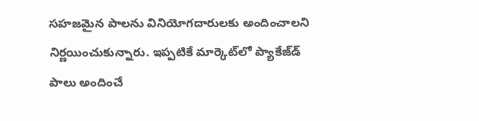సహజమైన పాలను వినియోగదారులకు అందించాలని నిర్ణయించుకున్నారు. ఇప్పటికే మార్కెట్‌లో ప్యాకేజ్‌డ్‌ పాలు అందించే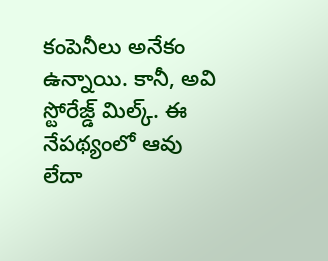కంపెనీలు అనేకం ఉన్నాయి. కానీ, అవి స్టోరేజ్డ్‌ మిల్క్‌. ఈ నేపథ్యంలో ఆవు లేదా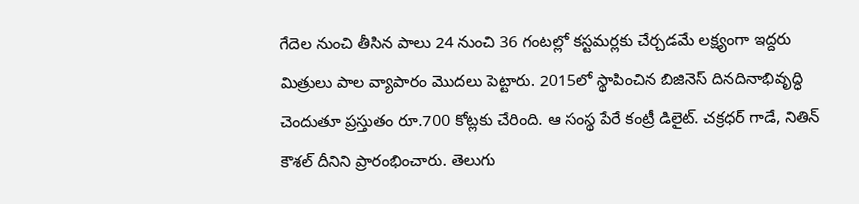గేదెల నుంచి తీసిన పాలు 24 నుంచి 36 గంటల్లో కస్టమర్లకు చేర్చడమే లక్ష్యంగా ఇద్దరు మిత్రులు పాల వ్యాపారం మొదలు పెట్టారు. 2015లో స్థాపించిన బిజినెస్‌ దినదినాభివృద్ధి చెందుతూ ప్రస్తుతం రూ.700 కోట్లకు చేరింది. ఆ సంస్థ పేరే కంట్రీ డిలైట్‌. చక్రధర్‌ గాడే, నితిన్‌ కౌశల్‌ దీనిని ప్రారంభించారు. తెలుగు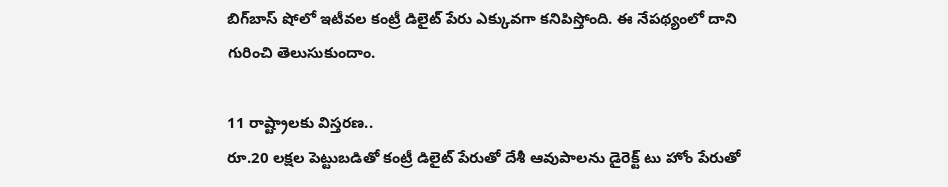బిగ్‌బాస్‌ షోలో ఇటీవల కంట్రీ డిలైట్‌ పేరు ఎక్కువగా కనిపిస్తోంది. ఈ నేపథ్యంలో దాని గురించి తెలుసుకుందాం.

11 రాష్ట్రాలకు విస్తరణ..
రూ.20 లక్షల పెట్టుబడితో కంట్రీ డిలైట్‌ పేరుతో దేశీ ఆవుపాలను డైరెక్ట్‌ టు హోం పేరుతో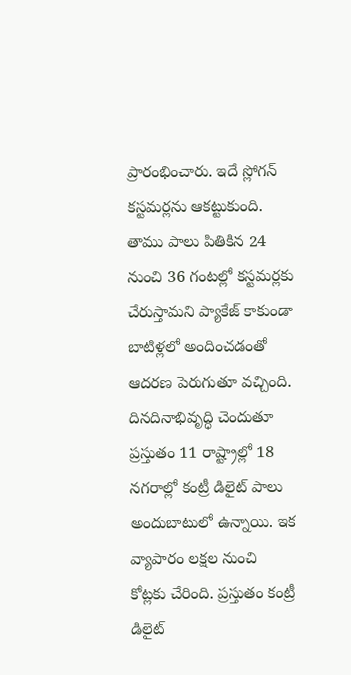ప్రారంభించారు. ఇదే స్లోగన్‌ కస్టమర్లను ఆకట్టుకుంది. తాము పాలు పితికిన 24 నుంచి 36 గంటల్లో కస్టమర్లకు చేరుస్తామని ప్యాకేజ్‌ కాకుండా బాటిళ్లలో అందించడంతో ఆదరణ పెరుగుతూ వచ్చింది. దినదినాభివృద్ధి చెందుతూ ప్రస్తుతం 11 రాష్ట్రాల్లో 18 నగరాల్లో కంట్రీ డిలైట్‌ పాలు అందుబాటులో ఉన్నాయి. ఇక వ్యాపారం లక్షల నుంచి కోట్లకు చేరింది. ప్రస్తుతం కంట్రీ డిలైట్‌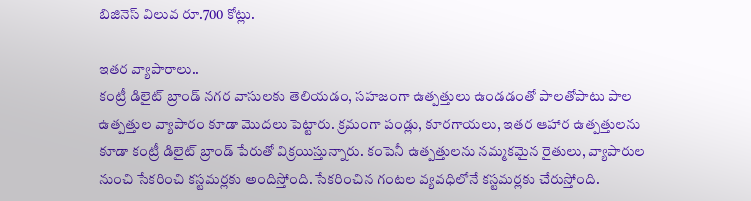బిజినెస్‌ విలువ రూ.700 కోట్లు.

ఇతర వ్యాపారాలు..
కంట్రీ డిలైట్‌ బ్రాండ్‌ నగర వాసులకు తెలియడం, సహజంగా ఉత్పత్తులు ఉండడంతో పాలతోపాటు పాల ఉత్పత్తుల వ్యాపారం కూడా మొదలు పెట్టారు. క్రమంగా పండ్లు, కూరగాయలు, ఇతర ఆహార ఉత్పత్తులను కూడా కంట్రీ డిలైట్‌ బ్రాండ్‌ పేరుతో విక్రయిస్తున్నారు. కంపెనీ ఉత్పత్తులను నమ్మకమైన రైతులు, వ్యాపారుల నుంచి సేకరించి కస్టమర్లకు అందిస్తోంది. సేకరించిన గంటల వ్యవధిలోనే కస్టమర్లకు చేరుస్తోంది.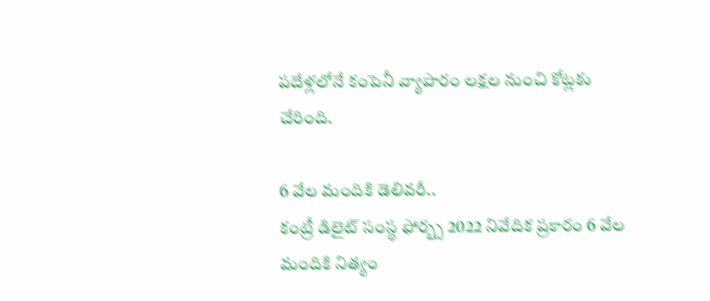పదేళ్లలోనే కంపెనీ వ్యాపారం లక్షల నుంచి కోట్లకు చేరింది.

6 వేల మందికి డెలివరీ..
కంట్రీ డిలైట్‌ సంస్థ ఫోర్బ్స 2022 నివేదిక ప్రకారం 6 వేల మందికి నిత్యం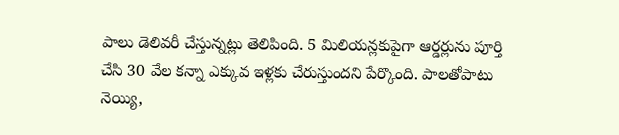పాలు డెలివరీ చేస్తున్నట్లు తెలిపింది. 5 మిలియన్లకుపైగా ఆర్డర్లును పూర్తి చేసి 30 వేల కన్నా ఎక్కువ ఇళ్లకు చేరుస్తుందని పేర్కొంది. పాలతోపాటు నెయ్యి,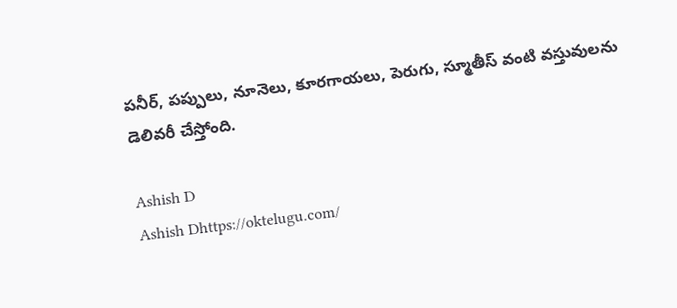పనీర్, పప్పులు, నూనెలు, కూరగాయలు, పెరుగు, స్మూతీస్‌ వంటి వస్తువులను డెలివరీ చేస్తోంది.

Ashish D
Ashish Dhttps://oktelugu.com/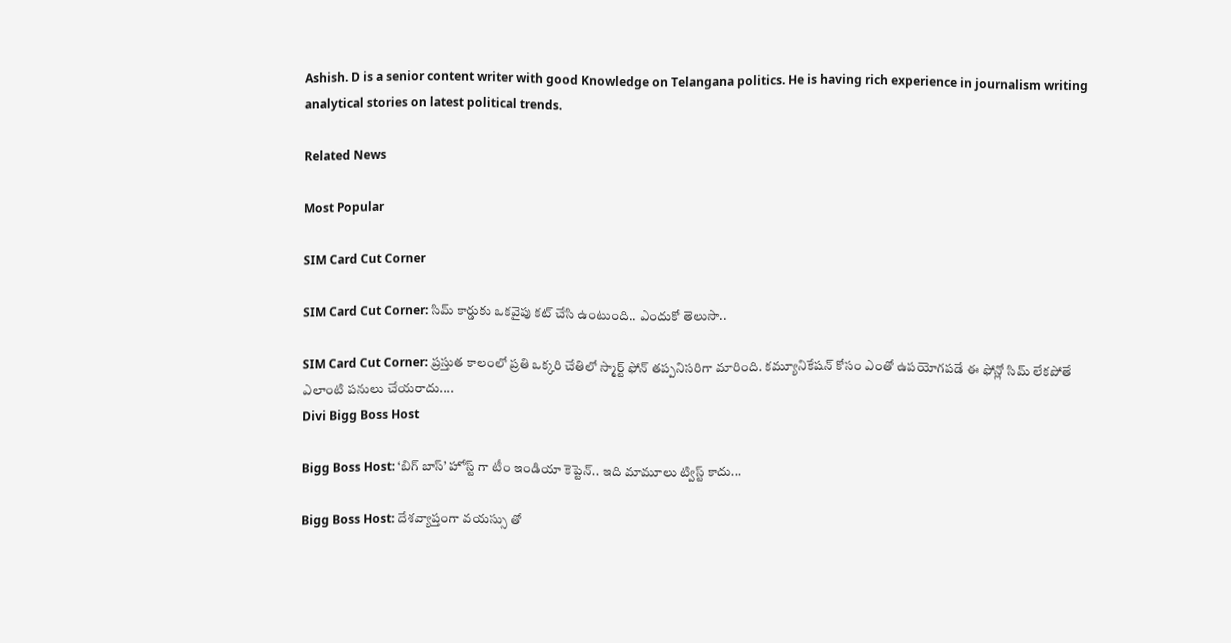Ashish. D is a senior content writer with good Knowledge on Telangana politics. He is having rich experience in journalism writing analytical stories on latest political trends.

Related News

Most Popular

SIM Card Cut Corner

SIM Card Cut Corner: సిమ్ కార్డుకు ఒకవైపు కట్ చేసి ఉంటుంది.. ఎందుకో తెలుసా..

SIM Card Cut Corner: ప్రస్తుత కాలంలో ప్రతి ఒక్కరి చేతిలో స్మార్ట్ ఫోన్ తప్పనిసరిగా మారింది. కమ్యూనికేషన్ కోసం ఎంతో ఉపయోగపడే ఈ ఫోన్లో సిమ్ లేకపోతే ఎలాంటి పనులు చేయరాదు....
Divi Bigg Boss Host

Bigg Boss Host: ‘బిగ్ బాస్’ హోస్ట్ గా టీం ఇండియా కెప్టెన్.. ఇది మామూలు ట్విస్ట్ కాదు...

Bigg Boss Host: దేశవ్యాప్తంగా వయస్సు తో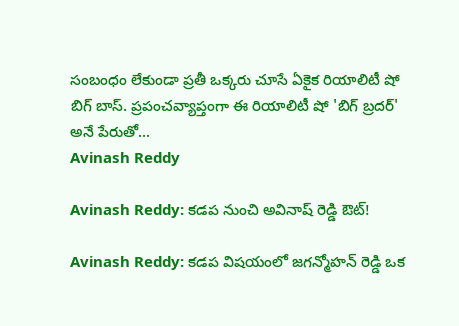సంబంధం లేకుండా ప్రతీ ఒక్కరు చూసే ఏకైక రియాలిటీ షో బిగ్ బాస్. ప్రపంచవ్యాప్తంగా ఈ రియాలిటీ షో 'బిగ్ బ్రదర్' అనే పేరుతో...
Avinash Reddy

Avinash Reddy: కడప నుంచి అవినాష్ రెడ్డి ఔట్!

Avinash Reddy: కడప విషయంలో జగన్మోహన్ రెడ్డి ఒక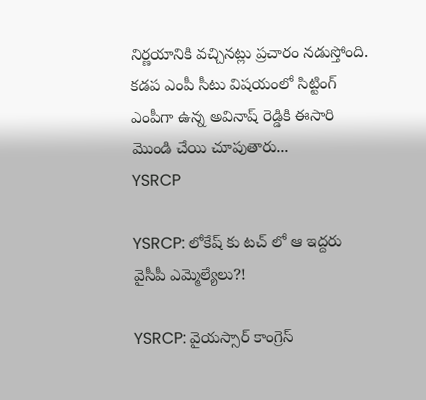నిర్ణయానికి వచ్చినట్లు ప్రచారం నడుస్తోంది. కడప ఎంపీ సీటు విషయంలో సిట్టింగ్ ఎంపీగా ఉన్న అవినాష్ రెడ్డికి ఈసారి మొండి చేయి చూపుతారు...
YSRCP

YSRCP: లోకేష్ కు టచ్ లో ఆ ఇద్దరు వైసీపీ ఎమ్మెల్యేలు?!

YSRCP: వైయస్సార్ కాంగ్రెస్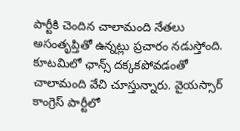పార్టీకి చెందిన చాలామంది నేతలు అసంతృప్తితో ఉన్నట్లు ప్రచారం నడుస్తోంది. కూటమిలో ఛాన్స్ దక్కకపోవడంతో చాలామంది వేచి చూస్తున్నారు. వైయస్సార్ కాంగ్రెస్ పార్టీలో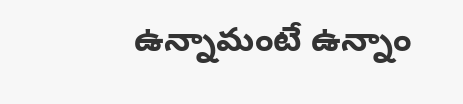ఉన్నామంటే ఉన్నాం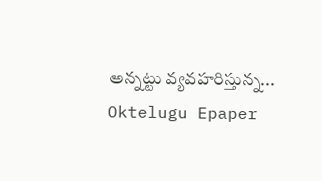అన్నట్టు వ్యవహరిస్తున్న...
Oktelugu Epaper